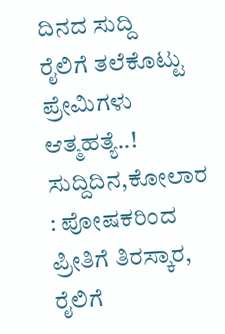ದಿನದ ಸುದ್ದಿ
ರೈಲಿಗೆ ತಲೆಕೊಟ್ಟು ಪ್ರೇಮಿಗಳು ಆತ್ಮಹತ್ಯೆ..!
ಸುದ್ದಿದಿನ,ಕೋಲಾರ : ಪೋಷಕರಿಂದ ಪ್ರೀತಿಗೆ ತಿರಸ್ಕಾರ, ರೈಲಿಗೆ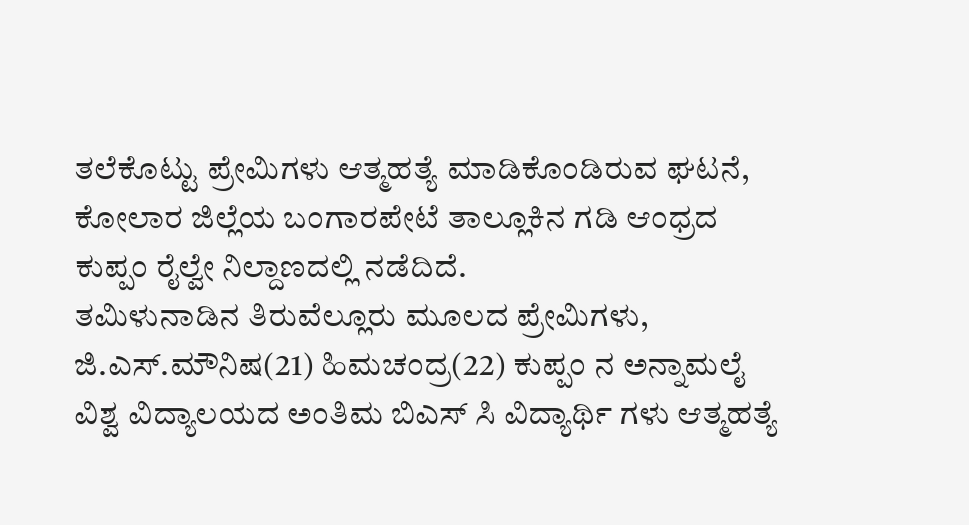ತಲೆಕೊಟ್ಟು ಪ್ರೇಮಿಗಳು ಆತ್ಮಹತ್ಯೆ ಮಾಡಿಕೊಂಡಿರುವ ಘಟನೆ, ಕೋಲಾರ ಜಿಲ್ಲೆಯ ಬಂಗಾರಪೇಟೆ ತಾಲ್ಲೂಕಿನ ಗಡಿ ಆಂಧ್ರದ ಕುಪ್ಪಂ ರೈಲ್ವೇ ನಿಲ್ದಾಣದಲ್ಲಿ ನಡೆದಿದೆ.
ತಮಿಳುನಾಡಿನ ತಿರುವೆಲ್ಲೂರು ಮೂಲದ ಪ್ರೇಮಿಗಳು, ಜಿ.ಎಸ್.ಮೌನಿಷ(21) ಹಿಮಚಂದ್ರ(22) ಕುಪ್ಪಂ ನ ಅನ್ನಾಮಲೈ ವಿಶ್ವ ವಿದ್ಯಾಲಯದ ಅಂತಿಮ ಬಿಎಸ್ ಸಿ ವಿದ್ಯಾರ್ಥಿ ಗಳು ಆತ್ಮಹತ್ಯೆ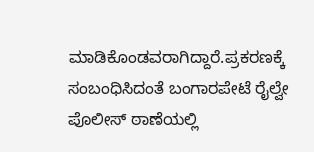ಮಾಡಿಕೊಂಡವರಾಗಿದ್ದಾರೆ.ಪ್ರಕರಣಕ್ಕೆ ಸಂಬಂಧಿಸಿದಂತೆ ಬಂಗಾರಪೇಟೆ ರೈಲ್ವೇ ಪೊಲೀಸ್ ಠಾಣೆಯಲ್ಲಿ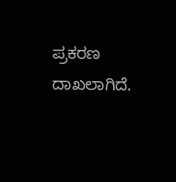ಪ್ರಕರಣ ದಾಖಲಾಗಿದೆ.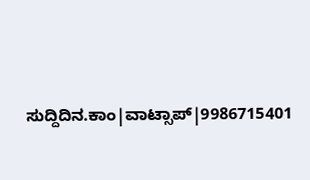ಸುದ್ದಿದಿನ.ಕಾಂ|ವಾಟ್ಸಾಪ್|9986715401